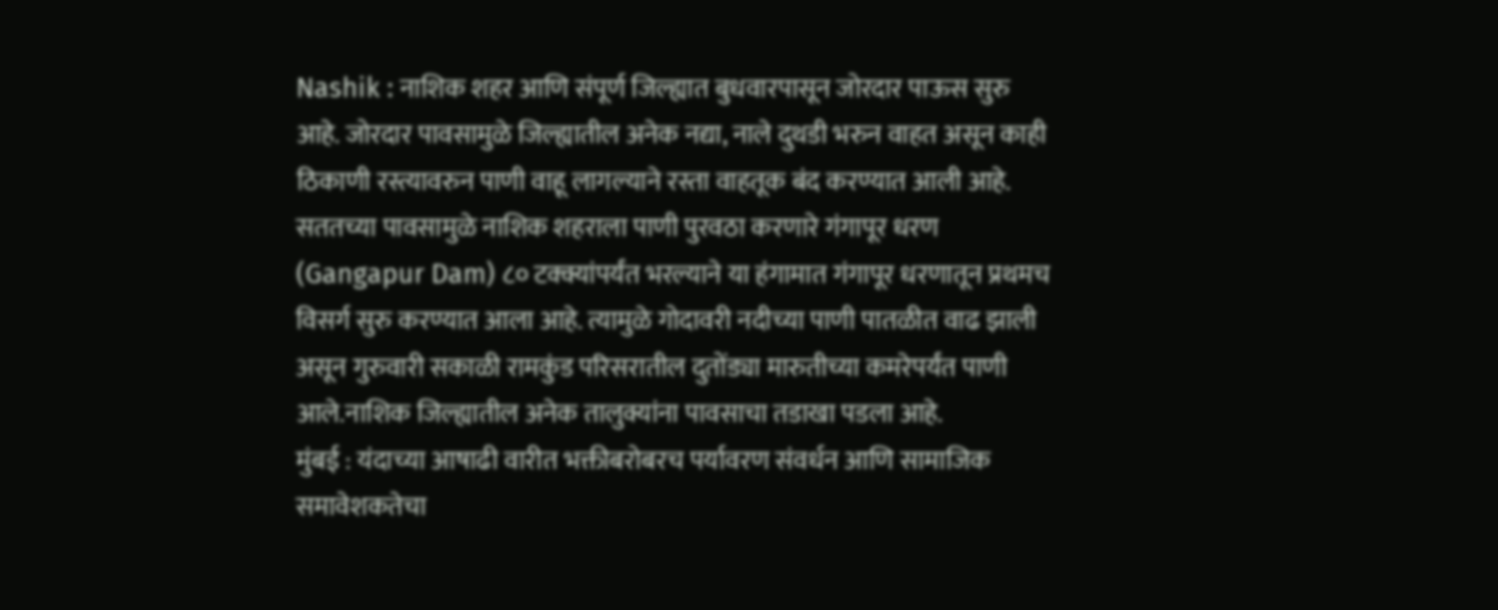Nashik : नाशिक शहर आणि संपूर्ण जिल्ह्यात बुधवारपासून जोरदार पाऊस सुरु आहे. जोरदार पावसामुळे जिल्ह्यातील अनेक नद्या, नाले दुथडी भरुन वाहत असून काही ठिकाणी रस्त्यावरुन पाणी वाहू लागल्याने रस्ता वाहतूक बंद करण्यात आली आहे. सततच्या पावसामुळे नाशिक शहराला पाणी पुरवठा करणारे गंगापूर धरण (Gangapur Dam) ८० टक्क्यांपर्यंत भरल्याने या हंगामात गंगापूर धरणातून प्रथमच विसर्ग सुरु करण्यात आला आहे. त्यामुळे गोदावरी नदीच्या पाणी पातळीत वाढ झाली असून गुरुवारी सकाळी रामकुंड परिसरातील दुतोंड्या मारुतीच्या कमरेपर्यंत पाणी आले.नाशिक जिल्ह्यातील अनेक तालुक्यांना पावसाचा तडाखा पडला आहे.
मुंबई : यंदाच्या आषाढी वारीत भक्तीबरोबरच पर्यावरण संवर्धन आणि सामाजिक समावेशकतेचा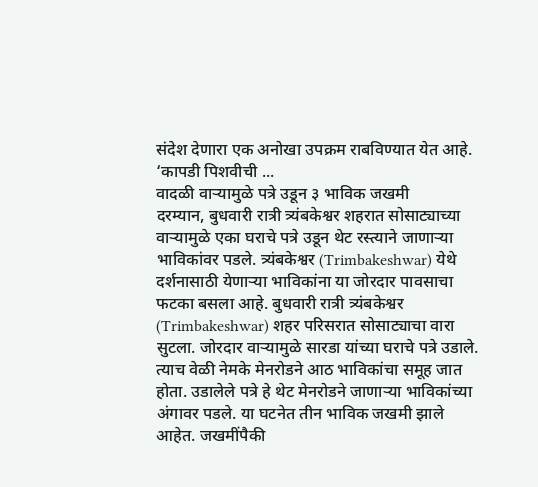संदेश देणारा एक अनोखा उपक्रम राबविण्यात येत आहे. ‘कापडी पिशवीची ...
वादळी वाऱ्यामुळे पत्रे उडून ३ भाविक जखमी
दरम्यान, बुधवारी रात्री त्र्यंबकेश्वर शहरात सोसाट्याच्या वाऱ्यामुळे एका घराचे पत्रे उडून थेट रस्त्याने जाणाऱ्या भाविकांवर पडले. त्र्यंबकेश्वर (Trimbakeshwar) येथे दर्शनासाठी येणाऱ्या भाविकांना या जोरदार पावसाचा फटका बसला आहे. बुधवारी रात्री त्र्यंबकेश्वर (Trimbakeshwar) शहर परिसरात सोसाट्याचा वारा सुटला. जोरदार वाऱ्यामुळे सारडा यांच्या घराचे पत्रे उडाले. त्याच वेळी नेमके मेनरोडने आठ भाविकांचा समूह जात होता. उडालेले पत्रे हे थेट मेनरोडने जाणाऱ्या भाविकांच्या अंगावर पडले. या घटनेत तीन भाविक जखमी झाले आहेत. जखमींपैकी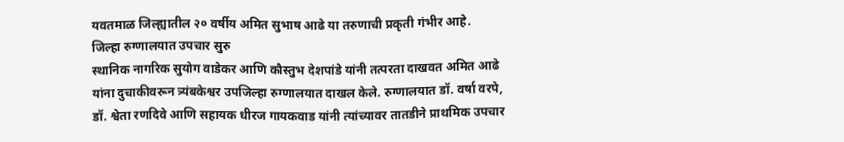यवतमाळ जिल्ह्यातील २० वर्षीय अमित सुभाष आढे या तरुणाची प्रकृती गंभीर आहे.
जिल्हा रुग्णालयात उपचार सुरु
स्थानिक नागरिक सुयोग वाडेकर आणि कौस्तुभ देशपांडे यांनी तत्परता दाखवत अमित आढे यांना दुचाकीवरून त्र्यंबकेश्वर उपजिल्हा रुग्णालयात दाखल केले. रुग्णालयात डॉ. वर्षा वरपे, डॉ. श्वेता रणदिवे आणि सहायक धीरज गायकवाड यांनी त्यांच्यावर तातडीने प्राथमिक उपचार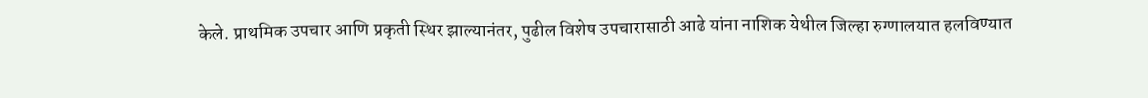केले. प्राथमिक उपचार आणि प्रकृती स्थिर झाल्यानंतर, पुढील विशेष उपचारासाठी आढे यांना नाशिक येथील जिल्हा रुग्णालयात हलविण्यात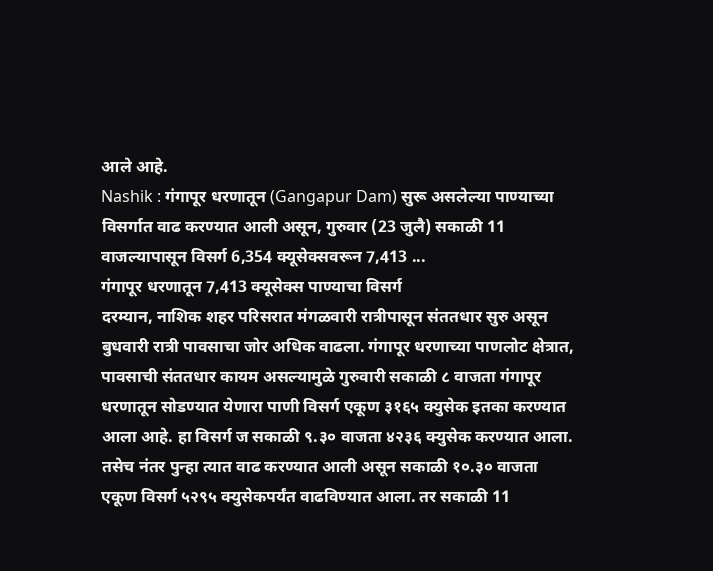आले आहे.
Nashik : गंगापूर धरणातून (Gangapur Dam) सुरू असलेल्या पाण्याच्या विसर्गात वाढ करण्यात आली असून, गुरुवार (23 जुलै) सकाळी 11 वाजल्यापासून विसर्ग 6,354 क्यूसेक्सवरून 7,413 ...
गंगापूर धरणातून 7,413 क्यूसेक्स पाण्याचा विसर्ग
दरम्यान, नाशिक शहर परिसरात मंगळवारी रात्रीपासून संततधार सुरु असून बुधवारी रात्री पावसाचा जोर अधिक वाढला. गंगापूर धरणाच्या पाणलोट क्षेत्रात, पावसाची संततधार कायम असल्यामुळे गुरुवारी सकाळी ८ वाजता गंगापूर धरणातून सोडण्यात येणारा पाणी विसर्ग एकूण ३१६५ क्युसेक इतका करण्यात आला आहे. हा विसर्ग ज सकाळी ९.३० वाजता ४२३६ क्युसेक करण्यात आला. तसेच नंतर पुन्हा त्यात वाढ करण्यात आली असून सकाळी १०.३० वाजता एकूण विसर्ग ५२९५ क्युसेकपर्यंत वाढविण्यात आला. तर सकाळी 11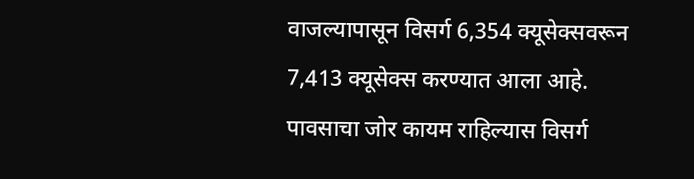वाजल्यापासून विसर्ग 6,354 क्यूसेक्सवरून 7,413 क्यूसेक्स करण्यात आला आहे. पावसाचा जोर कायम राहिल्यास विसर्ग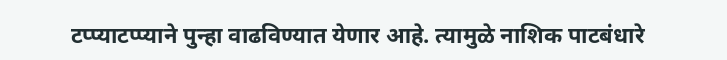टप्प्याटप्प्याने पुन्हा वाढविण्यात येणार आहे. त्यामुळे नाशिक पाटबंधारे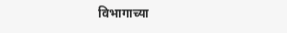विभागाच्या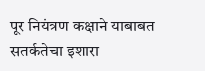पूर नियंत्रण कक्षाने याबाबत सतर्कतेचा इशारा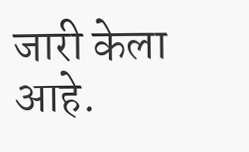जारी केला आहे.